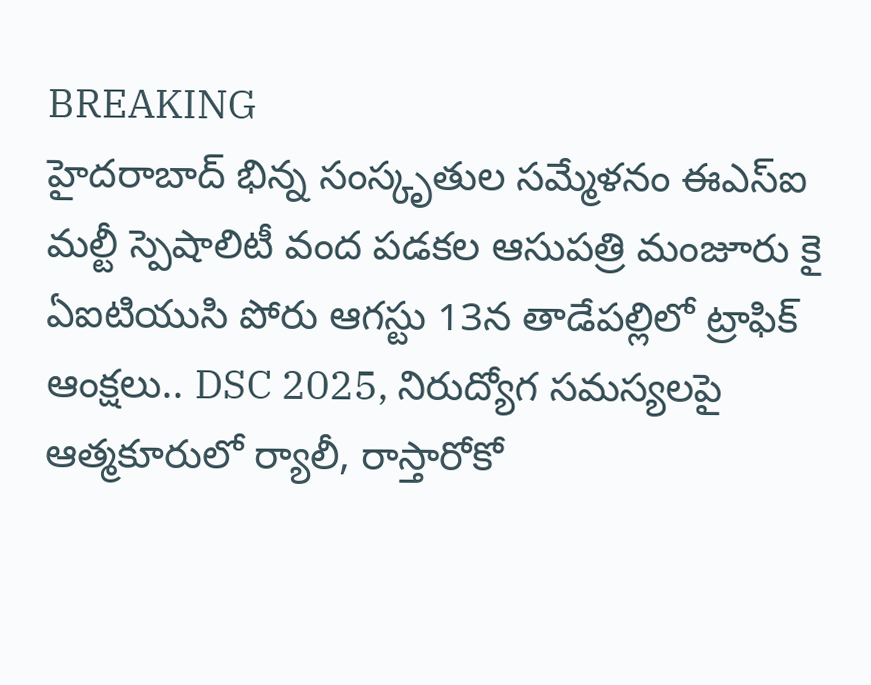BREAKING
హైదరాబాద్ భిన్న సంస్కృతుల సమ్మేళనం ఈఎస్ఐ మల్టీ స్పెషాలిటీ వంద పడకల ఆసుపత్రి మంజూరు కై ఏఐటియుసి పోరు ఆగస్టు 13న తాడేపల్లిలో ట్రాఫిక్ ఆంక్షలు.. DSC 2025, నిరుద్యోగ సమస్యలపై ఆత్మకూరులో ర్యాలీ, రాస్తారోకో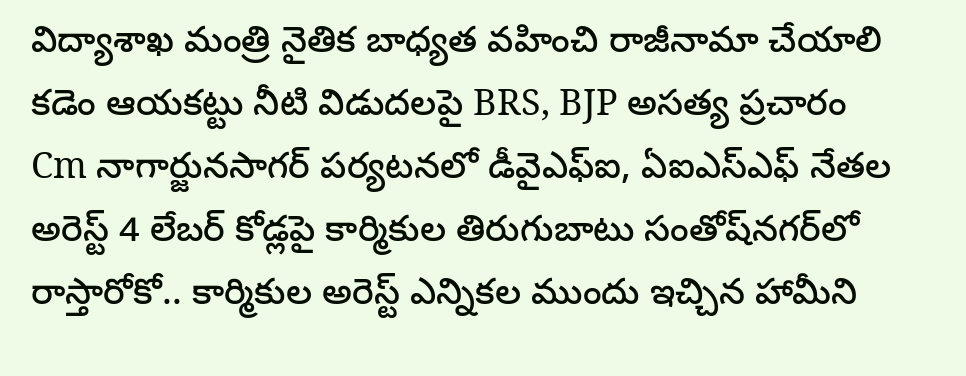విద్యాశాఖ మంత్రి నైతిక బాధ్యత వహించి రాజీనామా చేయాలి కడెం ఆయకట్టు నీటి విడుదలపై BRS, BJP అసత్య ప్రచారం Cm నాగార్జునసాగర్ పర్యటనలో డీవైఎఫ్‌ఐ, ఏఐఎస్‌ఎఫ్ నేతల అరెస్ట్ 4 లేబర్ కోడ్లపై కార్మికుల తిరుగుబాటు సంతోష్‌నగర్‌లో రాస్తారోకో.. కార్మికుల అరెస్ట్ ఎన్నికల ముందు ఇచ్చిన హామీని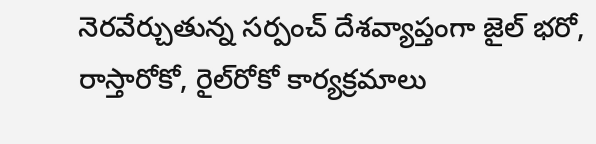నెరవేర్చుతున్న సర్పంచ్ దేశవ్యాప్తంగా జైల్‌ భరో, రాస్తారోకో, రైల్‌రోకో కార్యక్రమాలు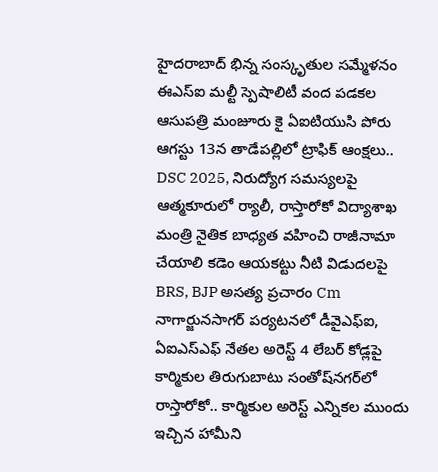హైదరాబాద్ భిన్న సంస్కృతుల సమ్మేళనం ఈఎస్ఐ మల్టీ స్పెషాలిటీ వంద పడకల ఆసుపత్రి మంజూరు కై ఏఐటియుసి పోరు ఆగస్టు 13న తాడేపల్లిలో ట్రాఫిక్ ఆంక్షలు.. DSC 2025, నిరుద్యోగ సమస్యలపై ఆత్మకూరులో ర్యాలీ, రాస్తారోకో విద్యాశాఖ మంత్రి నైతిక బాధ్యత వహించి రాజీనామా చేయాలి కడెం ఆయకట్టు నీటి విడుదలపై BRS, BJP అసత్య ప్రచారం Cm నాగార్జునసాగర్ పర్యటనలో డీవైఎఫ్‌ఐ, ఏఐఎస్‌ఎఫ్ నేతల అరెస్ట్ 4 లేబర్ కోడ్లపై కార్మికుల తిరుగుబాటు సంతోష్‌నగర్‌లో రాస్తారోకో.. కార్మికుల అరెస్ట్ ఎన్నికల ముందు ఇచ్చిన హామీని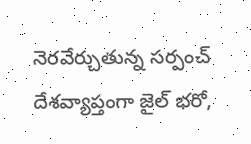నెరవేర్చుతున్న సర్పంచ్ దేశవ్యాప్తంగా జైల్‌ భరో,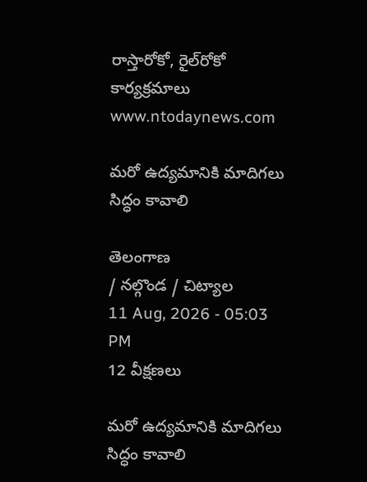రాస్తారోకో, రైల్‌రోకో కార్యక్రమాలు
www.ntodaynews.com

మరో ఉద్యమానికి మాదిగలు సిద్ధం కావాలి

తెలంగాణ
/ నల్గొండ / చిట్యాల
11 Aug, 2026 - 05:03 PM
12 వీక్షణలు

మరో ఉద్యమానికి మాదిగలు సిద్ధం కావాలి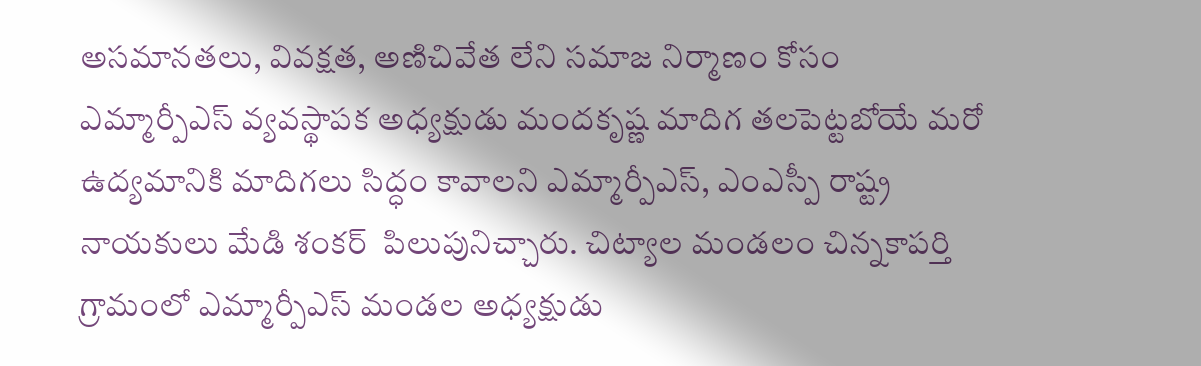అసమానతలు, వివక్షత, అణిచివేత లేని సమాజ నిర్మాణం కోసం ఎమ్మార్పీఎస్ వ్యవస్థాపక అధ్యక్షుడు మందకృష్ణ మాదిగ తలపెట్టబోయే మరో ఉద్యమానికి మాదిగలు సిద్ధం కావాలని ఎమ్మార్పీఎస్, ఎంఎస్పీ రాష్ట్ర నాయకులు మేడి శంకర్  పిలుపునిచ్చారు. చిట్యాల మండలం చిన్నకాపర్తి గ్రామంలో ఎమ్మార్పీఎస్ మండల అధ్యక్షుడు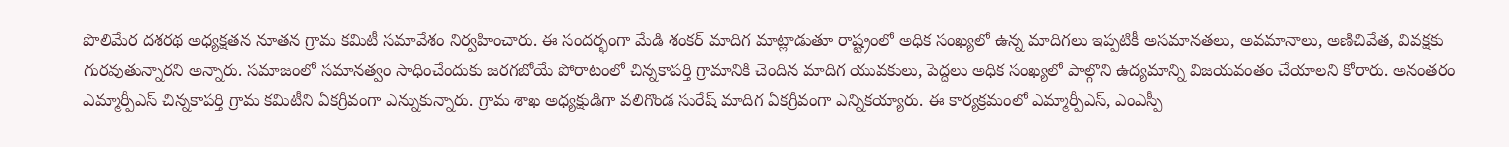పొలిమేర దశరథ అధ్యక్షతన నూతన గ్రామ కమిటీ సమావేశం నిర్వహించారు. ఈ సందర్భంగా మేడి శంకర్ మాదిగ మాట్లాడుతూ రాష్ట్రంలో అధిక సంఖ్యలో ఉన్న మాదిగలు ఇప్పటికీ అసమానతలు, అవమానాలు, అణిచివేత, వివక్షకు గురవుతున్నారని అన్నారు. సమాజంలో సమానత్వం సాధించేందుకు జరగబోయే పోరాటంలో చిన్నకాపర్తి గ్రామానికి చెందిన మాదిగ యువకులు, పెద్దలు అధిక సంఖ్యలో పాల్గొని ఉద్యమాన్ని విజయవంతం చేయాలని కోరారు. అనంతరం ఎమ్మార్పీఎస్ చిన్నకాపర్తి గ్రామ కమిటీని ఏకగ్రీవంగా ఎన్నుకున్నారు. గ్రామ శాఖ అధ్యక్షుడిగా వలిగొండ సురేష్ మాదిగ ఏకగ్రీవంగా ఎన్నికయ్యారు. ఈ కార్యక్రమంలో ఎమ్మార్పీఎస్, ఎంఎస్పీ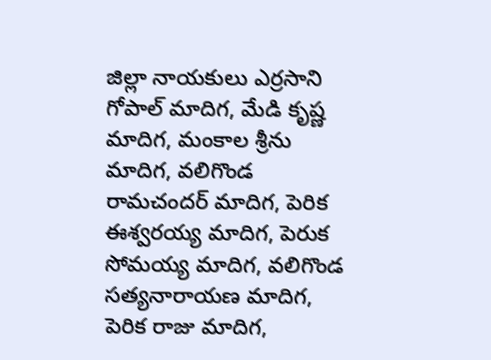జిల్లా నాయకులు ఎర్రసాని గోపాల్ మాదిగ, మేడి కృష్ణ మాదిగ, మంకాల శ్రీను మాదిగ, వలిగొండ రామచందర్ మాదిగ, పెరిక ఈశ్వరయ్య మాదిగ, పెరుక సోమయ్య మాదిగ, వలిగొండ సత్యనారాయణ మాదిగ, పెరిక రాజు మాదిగ,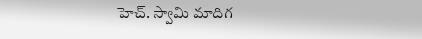హెచ్. స్వామి మాదిగ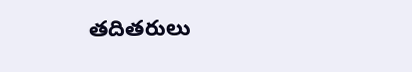తదితరులు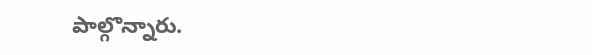పాల్గొన్నారు.